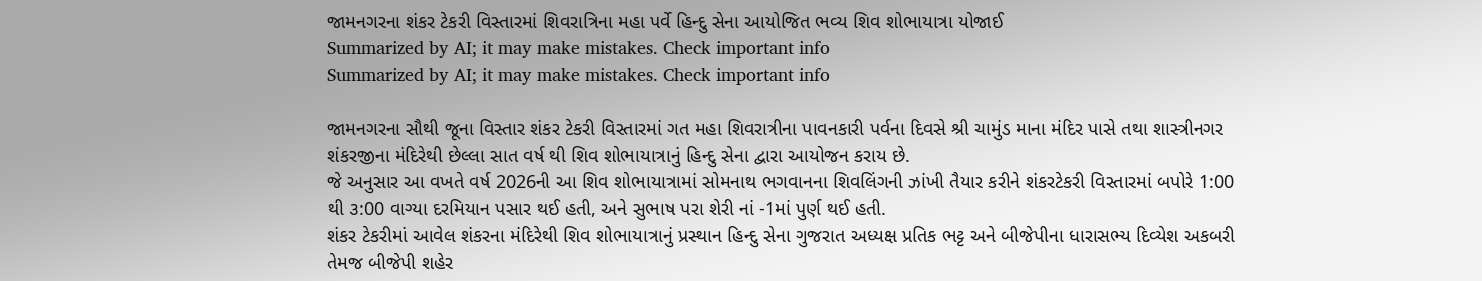જામનગરના શંકર ટેકરી વિસ્તારમાં શિવરાત્રિના મહા પર્વે હિન્દુ સેના આયોજિત ભવ્ય શિવ શોભાયાત્રા યોજાઈ
Summarized by AI; it may make mistakes. Check important info
Summarized by AI; it may make mistakes. Check important info

જામનગરના સૌથી જૂના વિસ્તાર શંકર ટેકરી વિસ્તારમાં ગત મહા શિવરાત્રીના પાવનકારી પર્વના દિવસે શ્રી ચામુંડ માના મંદિર પાસે તથા શાસ્ત્રીનગર શંકરજીના મંદિરેથી છેલ્લા સાત વર્ષ થી શિવ શોભાયાત્રાનું હિન્દુ સેના દ્વારા આયોજન કરાય છે.
જે અનુસાર આ વખતે વર્ષ 2026ની આ શિવ શોભાયાત્રામાં સોમનાથ ભગવાનના શિવલિંગની ઝાંખી તૈયાર કરીને શંકરટેકરી વિસ્તારમાં બપોરે 1:00 થી ૩:00 વાગ્યા દરમિયાન પસાર થઈ હતી, અને સુભાષ પરા શેરી નાં -1માં પુર્ણ થઈ હતી.
શંકર ટેકરીમાં આવેલ શંકરના મંદિરેથી શિવ શોભાયાત્રાનું પ્રસ્થાન હિન્દુ સેના ગુજરાત અધ્યક્ષ પ્રતિક ભટ્ટ અને બીજેપીના ધારાસભ્ય દિવ્યેશ અકબરી તેમજ બીજેપી શહેર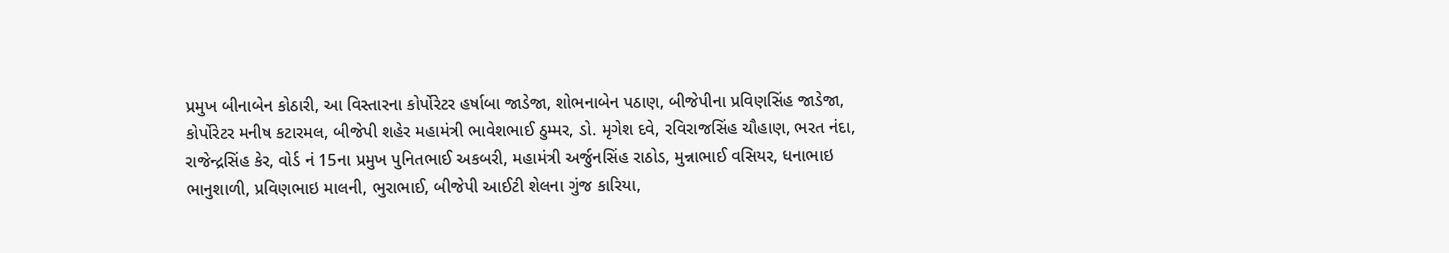પ્રમુખ બીનાબેન કોઠારી, આ વિસ્તારના કોર્પોરેટર હર્ષાબા જાડેજા, શોભનાબેન પઠાણ, બીજેપીના પ્રવિણસિંહ જાડેજા, કોર્પોરેટર મનીષ કટારમલ, બીજેપી શહેર મહામંત્રી ભાવેશભાઈ ઠુમ્મર, ડો. મૃગેશ દવે, રવિરાજસિંહ ચૌહાણ, ભરત નંદા, રાજેન્દ્રસિંહ કેર, વોર્ડ નં 15ના પ્રમુખ પુનિતભાઈ અકબરી, મહામંત્રી અર્જુનસિંહ રાઠોડ, મુન્નાભાઈ વસિયર, ધનાભાઇ ભાનુશાળી, પ્રવિણભાઇ માલની, ભુરાભાઈ, બીજેપી આઈટી શેલના ગુંજ કારિયા,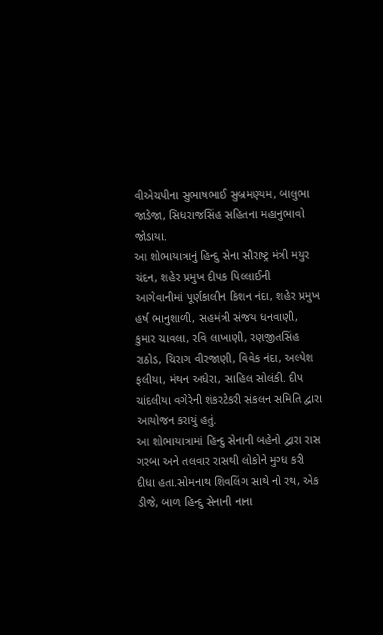વીએચપીના સુભાષભાઈ સુબ્રમણ્યમ, બાલુભા જાડેજા, સિધરાજસિંહ સહિતના મહાનુભાવો જોડાયા.
આ શોભાયાત્રાનું હિન્દુ સેના સૌરાષ્ટ્ર મંત્રી મયુર ચંદન, શહેર પ્રમુખ દીપક પિલ્લાઈની આગેવાનીમાં પૂર્ણકાલીન કિશન નંદા, શહેર પ્રમુખ હર્ષ ભાનુશાળી, સહમંત્રી સંજય ધનવાણી, કુમાર ચાવલા, રવિ લાખાણી, રણજીતસિંહ રાઠોડ, ચિરાગ વીરજાણી, વિવેક નંદા, અલ્પેશ ફલીયા, મંથન અધેરા, સાહિલ સોલંકી. દીપ ચાંદલીયા વગેરેની શંકરટેકરી સંકલન સમિતિ દ્વારા આયોજન કરાયું હતું.
આ શોભાયાત્રામાં હિન્દુ સેનાની બહેનો દ્વારા રાસ ગરબા અને તલવાર રાસથી લોકોને મુગ્ધ કરી દીધા હતા.સોમનાથ શિવલિંગ સાથે નો રથ, એક ડીજે, બાળ હિન્દુ સેનાની નાના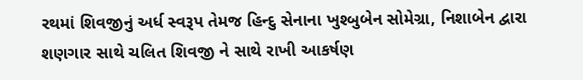રથમાં શિવજીનું અર્ધ સ્વરૂપ તેમજ હિન્દુ સેનાના ખુશ્બુબેન સોમેગ્રા, નિશાબેન દ્વારા શણગાર સાથે ચલિત શિવજી ને સાથે રાખી આકર્ષણ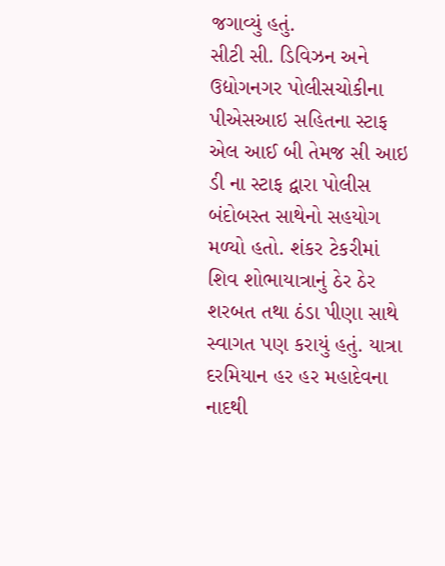જગાવ્યું હતું.
સીટી સી. ડિવિઝન અને ઉદ્યોગનગર પોલીસચોકીના પીએસઆઇ સહિતના સ્ટાફ એલ આઈ બી તેમજ સી આઇ ડી ના સ્ટાફ દ્વારા પોલીસ બંદોબસ્ત સાથેનો સહયોગ મળ્યો હતો. શંકર ટેકરીમાં શિવ શોભાયાત્રાનું ઠેર ઠેર શરબત તથા ઠંડા પીણા સાથે સ્વાગત પણ કરાયું હતું. યાત્રા દરમિયાન હર હર મહાદેવના નાદથી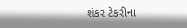શંકર ટેકરીના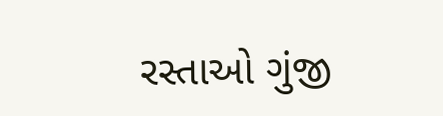રસ્તાઓ ગુંજી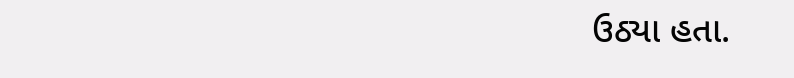ઉઠ્યા હતા.